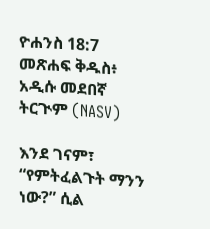ዮሐንስ 18:7 መጽሐፍ ቅዱስ፥ አዲሱ መደበኛ ትርጒም (NASV)

እንደ ገናም፣ “የምትፈልጉት ማንን ነው?” ሲል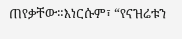ጠየቃቸው።እነርሱም፣ “የናዝሬቱን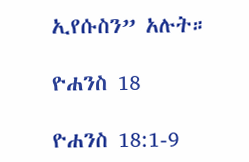ኢየሱስን” አሉት።

ዮሐንስ 18

ዮሐንስ 18:1-9